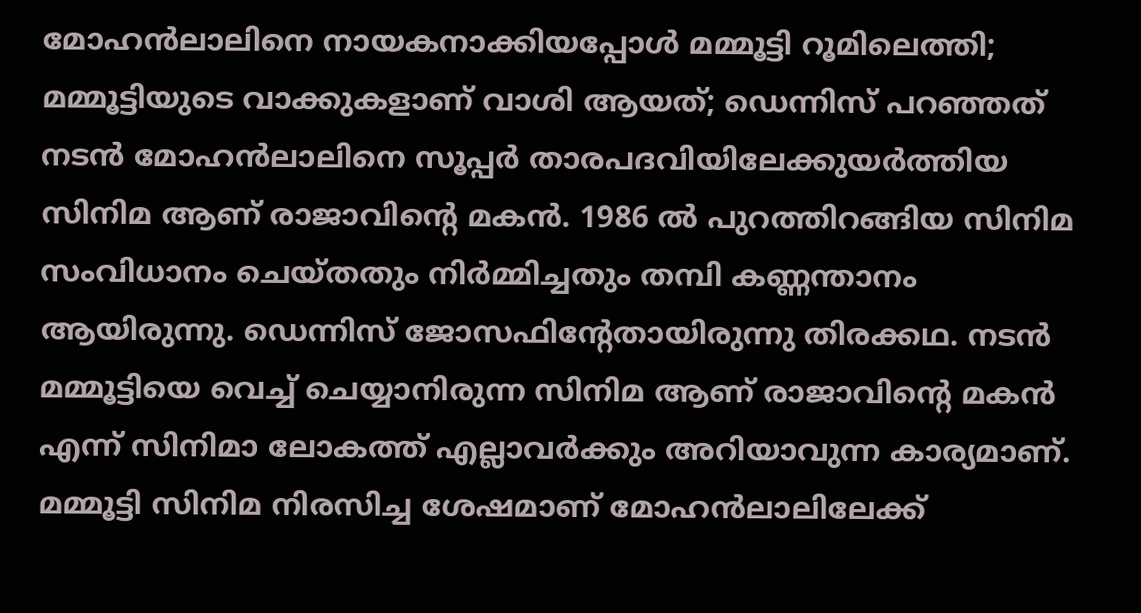മോഹൻലാലിനെ നായകനാക്കിയപ്പോൾ മമ്മൂട്ടി റൂമിലെത്തി; മമ്മൂട്ടിയുടെ വാക്കുകളാണ് വാശി ആയത്; ഡെന്നിസ് പറഞ്ഞത്
നടൻ മോഹൻലാലിനെ സൂപ്പർ താരപദവിയിലേക്കുയർത്തിയ സിനിമ ആണ് രാജാവിന്റെ മകൻ. 1986 ൽ പുറത്തിറങ്ങിയ സിനിമ സംവിധാനം ചെയ്തതും നിർമ്മിച്ചതും തമ്പി കണ്ണന്താനം ആയിരുന്നു. ഡെന്നിസ് ജോസഫിന്റേതായിരുന്നു തിരക്കഥ. നടൻ മമ്മൂട്ടിയെ വെച്ച് ചെയ്യാനിരുന്ന സിനിമ ആണ് രാജാവിന്റെ മകൻ എന്ന് സിനിമാ ലോകത്ത് എല്ലാവർക്കും അറിയാവുന്ന കാര്യമാണ്. മമ്മൂട്ടി സിനിമ നിരസിച്ച ശേഷമാണ് മോഹൻലാലിലേക്ക്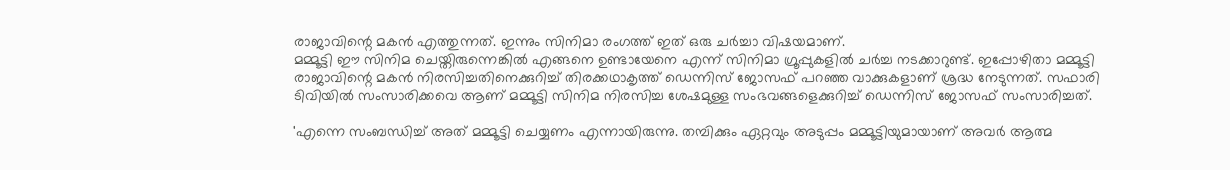രാജാവിന്റെ മകൻ എത്തുന്നത്. ഇന്നും സിനിമാ രംഗത്ത് ഇത് ഒരു ചർച്ചാ വിഷയമാണ്.
മമ്മൂട്ടി ഈ സിനിമ ചെയ്തിരുന്നെങ്കിൽ എങ്ങനെ ഉണ്ടായേനെ എന്ന് സിനിമാ ഗ്രൂപ്പുകളിൽ ചർച്ച നടക്കാറുണ്ട്. ഇപ്പോഴിതാ മമ്മൂട്ടി രാജാവിന്റെ മകൻ നിരസിച്ചതിനെക്കുറിച്ച് തിരക്കഥാകൃത്ത് ഡെന്നിസ് ജോസഫ് പറഞ്ഞ വാക്കുകളാണ് ശ്രദ്ധ നേടുന്നത്. സഫാരി ടിവിയിൽ സംസാരിക്കവെ ആണ് മമ്മൂട്ടി സിനിമ നിരസിച്ച ശേഷമുള്ള സംഭവങ്ങളെക്കുറിച്ച് ഡെന്നിസ് ജോസഫ് സംസാരിച്ചത്.

'എന്നെ സംബന്ധിച്ച് അത് മമ്മൂട്ടി ചെയ്യണം എന്നായിരുന്നു. തമ്പിക്കും ഏറ്റവും അടുപ്പം മമ്മൂട്ടിയുമായാണ് അവർ ആത്മ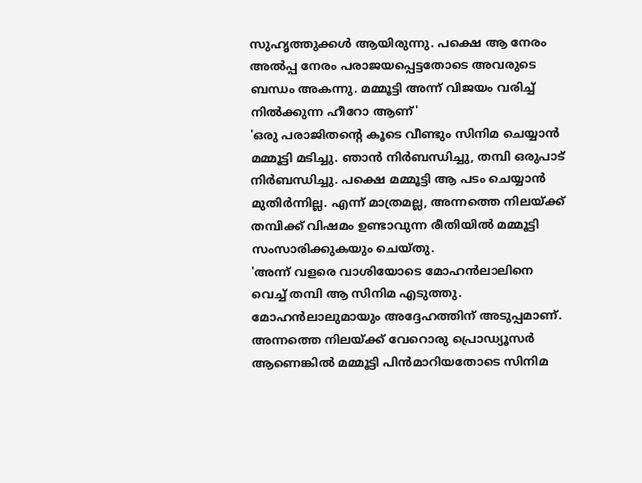സുഹൃത്തുക്കൾ ആയിരുന്നു. പക്ഷെ ആ നേരം അൽപ്പ നേരം പരാജയപ്പെട്ടതോടെ അവരുടെ ബന്ധം അകന്നു. മമ്മൂട്ടി അന്ന് വിജയം വരിച്ച് നിൽക്കുന്ന ഹീറോ ആണ്'
'ഒരു പരാജിതന്റെ കൂടെ വീണ്ടും സിനിമ ചെയ്യാൻ മമ്മൂട്ടി മടിച്ചു. ഞാൻ നിർബന്ധിച്ചു, തമ്പി ഒരുപാട് നിർബന്ധിച്ചു. പക്ഷെ മമ്മൂട്ടി ആ പടം ചെയ്യാൻ മുതിർന്നില്ല. എന്ന് മാത്രമല്ല, അന്നത്തെ നിലയ്ക്ക് തമ്പിക്ക് വിഷമം ഉണ്ടാവുന്ന രീതിയിൽ മമ്മൂട്ടി സംസാരിക്കുകയും ചെയ്തു.
'അന്ന് വളരെ വാശിയോടെ മോഹൻലാലിനെ വെച്ച് തമ്പി ആ സിനിമ എടുത്തു. മോഹൻലാലുമായും അദ്ദേഹത്തിന് അടുപ്പമാണ്. അന്നത്തെ നിലയ്ക്ക് വേറൊരു പ്രൊഡ്യൂസർ ആണെങ്കിൽ മമ്മൂട്ടി പിൻമാറിയതോടെ സിനിമ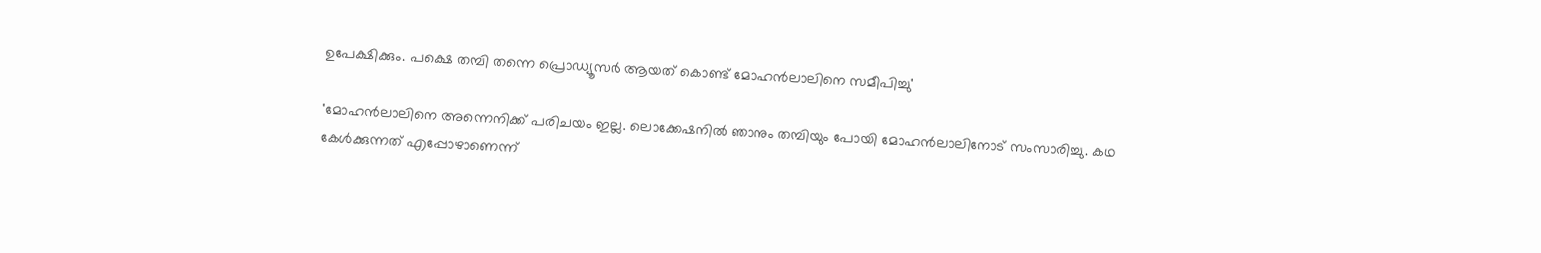ഉപേക്ഷിക്കും. പക്ഷെ തമ്പി തന്നെ പ്രൊഡ്യൂസർ ആയത് കൊണ്ട് മോഹൻലാലിനെ സമീപിച്ചു'

'മോഹൻലാലിനെ അന്നെനിക്ക് പരിചയം ഇല്ല. ലൊക്കേഷനിൽ ഞാനും തമ്പിയും പോയി മോഹൻലാലിനോട് സംസാരിച്ചു. കഥ കേൾക്കുന്നത് എപ്പോഴാണെന്ന്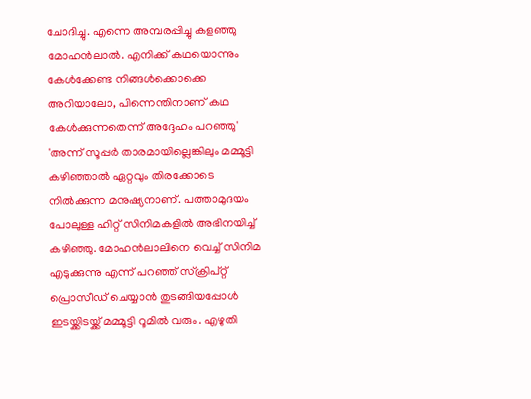ചോദിച്ചു. എന്നെ അമ്പരപ്പിച്ചു കളഞ്ഞു മോഹൻലാൽ. എനിക്ക് കഥയൊന്നും കേൾക്കേണ്ട നിങ്ങൾക്കൊക്കെ അറിയാലോ, പിന്നെന്തിനാണ് കഥ കേൾക്കുന്നതെന്ന് അദ്ദേഹം പറഞ്ഞു'
'അന്ന് സൂപ്പർ താരമായില്ലെങ്കിലും മമ്മൂട്ടി കഴിഞ്ഞാൽ ഏറ്റവും തിരക്കോടെ നിൽക്കുന്ന മനുഷ്യനാണ്. പത്താമുദയം പോലുള്ള ഹിറ്റ് സിനിമകളിൽ അഭിനയിച്ച് കഴിഞ്ഞു. മോഹൻലാലിനെ വെച്ച് സിനിമ എടുക്കുന്നു എന്ന് പറഞ്ഞ് സ്ക്രിപ്റ്റ് പ്രൊസീഡ് ചെയ്യാൻ തുടങ്ങിയപ്പോൾ ഇടയ്ക്കിടയ്ക്ക് മമ്മൂട്ടി റൂമിൽ വരും. എഴുതി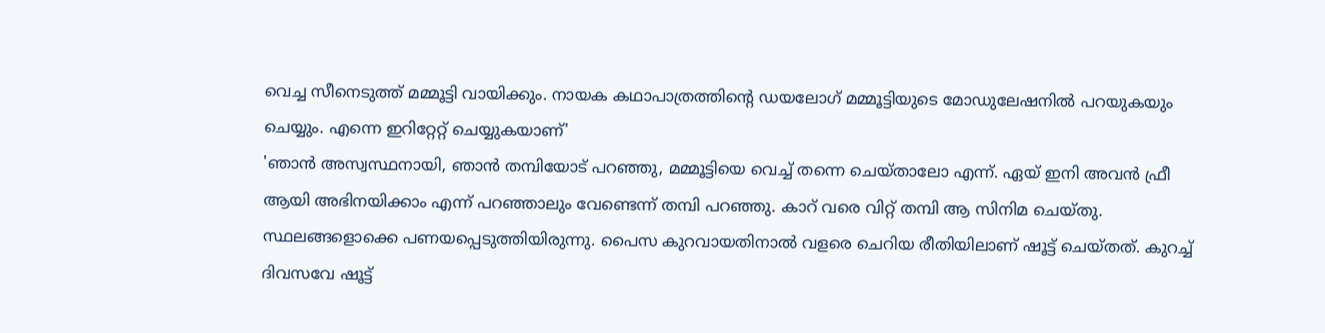വെച്ച സീനെടുത്ത് മമ്മൂട്ടി വായിക്കും. നായക കഥാപാത്രത്തിന്റെ ഡയലോഗ് മമ്മൂട്ടിയുടെ മോഡുലേഷനിൽ പറയുകയും ചെയ്യും. എന്നെ ഇറിറ്റേറ്റ് ചെയ്യുകയാണ്'
'ഞാൻ അസ്വസ്ഥനായി, ഞാൻ തമ്പിയോട് പറഞ്ഞു, മമ്മൂട്ടിയെ വെച്ച് തന്നെ ചെയ്താലോ എന്ന്. ഏയ് ഇനി അവൻ ഫ്രീ ആയി അഭിനയിക്കാം എന്ന് പറഞ്ഞാലും വേണ്ടെന്ന് തമ്പി പറഞ്ഞു. കാറ് വരെ വിറ്റ് തമ്പി ആ സിനിമ ചെയ്തു. സ്ഥലങ്ങളൊക്കെ പണയപ്പെടുത്തിയിരുന്നു. പൈസ കുറവായതിനാൽ വളരെ ചെറിയ രീതിയിലാണ് ഷൂട്ട് ചെയ്തത്. കുറച്ച് ദിവസവേ ഷൂട്ട്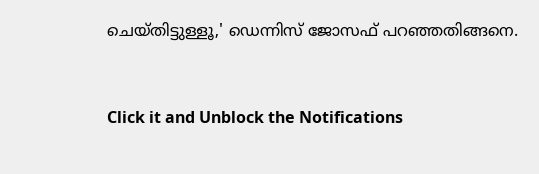ചെയ്തിട്ടുള്ളൂ,' ഡെന്നിസ് ജോസഫ് പറഞ്ഞതിങ്ങനെ.


Click it and Unblock the Notifications